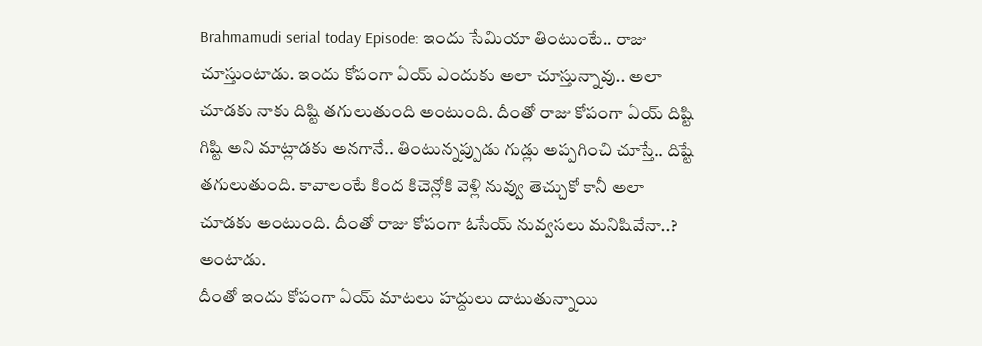Brahmamudi serial today Episode: ఇందు సేమియా తింటుంటే.. రాజు చూస్తుంటాడు. ఇందు కోపంగా ఏయ్ ఎందుకు అలా చూస్తున్నావు.. అలా చూడకు నాకు దిష్టి తగులుతుంది అంటుంది. దీంతో రాజు కోపంగా ఏయ్ దిష్టి గిష్టి అని మాట్లాడకు అనగానే.. తింటున్నప్పుడు గుడ్లు అప్పగించి చూస్తే.. దిష్టే తగులుతుంది. కావాలంటే కింద కిచెన్లోకి వెళ్లి నువ్వు తెచ్చుకో కానీ అలా చూడకు అంటుంది. దీంతో రాజు కోపంగా ఓసేయ్ నువ్వసలు మనిషివేనా..? అంటాడు.
దీంతో ఇందు కోపంగా ఏయ్ మాటలు హద్దులు దాటుతున్నాయి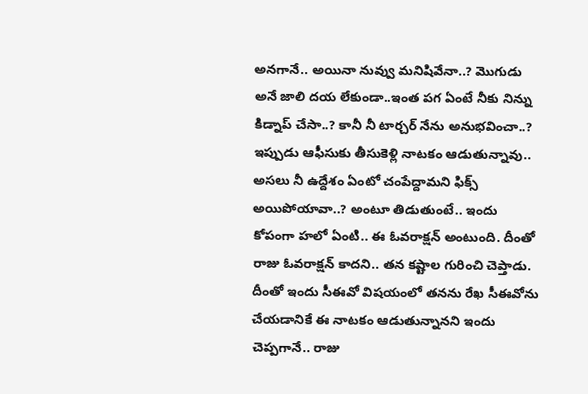అనగానే.. అయినా నువ్వు మనిషివేనా..? మొగుడు అనే జాలి దయ లేకుండా..ఇంత పగ ఏంటే నీకు నిన్ను కిడ్నాప్ చేసా..? కానీ నీ టార్చర్ నేను అనుభవించా..? ఇప్పుడు ఆఫీసుకు తీసుకెళ్లి నాటకం ఆడుతున్నావు.. అసలు నీ ఉద్దేశం ఏంటో చంపేద్దామని ఫిక్స్ అయిపోయావా..? అంటూ తిడుతుంటే.. ఇందు కోపంగా హలో ఏంటి.. ఈ ఓవరాక్షన్ అంటుంది. దీంతో రాజు ఓవరాక్షన్ కాదని.. తన కష్టాల గురించి చెప్తాడు. దీంతో ఇందు సీఈవో విషయంలో తనను రేఖ సీఈవోను చేయడానికే ఈ నాటకం ఆడుతున్నానని ఇందు చెప్పగానే.. రాజు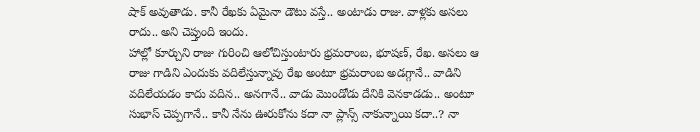షాక్ అవుతాడు. కానీ రేఖకు ఏమైనా డౌటు వస్తే.. అంటాడు రాజు. వాళ్లకు అసలు రాదు.. అని చెప్తుంది ఇందు.
హాల్లో కూర్చుని రాజు గురించి ఆలోచిస్తుంటారు భ్రమరాంబ, భూషణ్, రేఖ. అసలు ఆ రాజు గాడిని ఎందుకు వదిలేస్తున్నావు రేఖ అంటూ భ్రమరాంబ అడగ్గానే.. వాడిని వదిలేయడం కాదు వదిన.. అనగానే.. వాడు మొండోడు దేనికి వెనకాడడు.. అంటూ సుభాస్ చెప్పగానే.. కానీ నేను ఊరుకోను కదా నా ప్లాన్స్ నాకున్నాయి కదా..? నా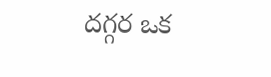దగ్గర ఒక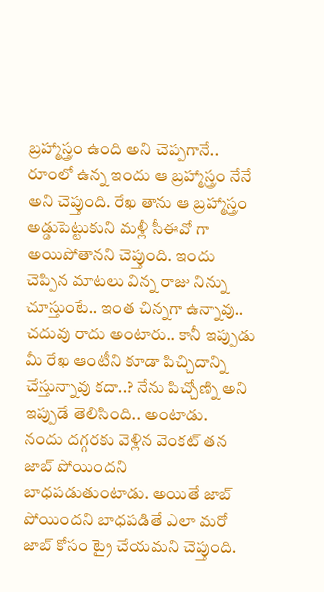బ్రహ్మాస్త్రం ఉంది అని చెప్పగానే.. రూంలో ఉన్న ఇందు ఆ బ్రహ్మాస్త్రం నేనే అని చెప్తుంది. రేఖ తాను ఆ బ్రహ్మాస్త్రం అడ్డుపెట్టుకుని మళ్లీ సీఈవో గా అయిపోతానని చెప్తుంది. ఇందు చెప్పిన మాటలు విన్న రాజు నిన్ను చూస్తుంటే.. ఇంత చిన్నగా ఉన్నావు.. చదువు రాదు అంటారు.. కానీ ఇప్పుడు మీ రేఖ ఆంటీని కూడా పిచ్చిదాన్ని చేస్తున్నావు కదా..? నేను పిచ్చోణ్ని అని ఇప్పుడే తెలిసింది.. అంటాడు.
నందు దగ్గరకు వెళ్లిన వెంకట్ తన జాబ్ పోయిందని బాధపడుతుంటాడు. అయితే జాబ్ పోయిందని బాధపడితే ఎలా మరో జాబ్ కోసం ట్రై చేయమని చెప్తుంది.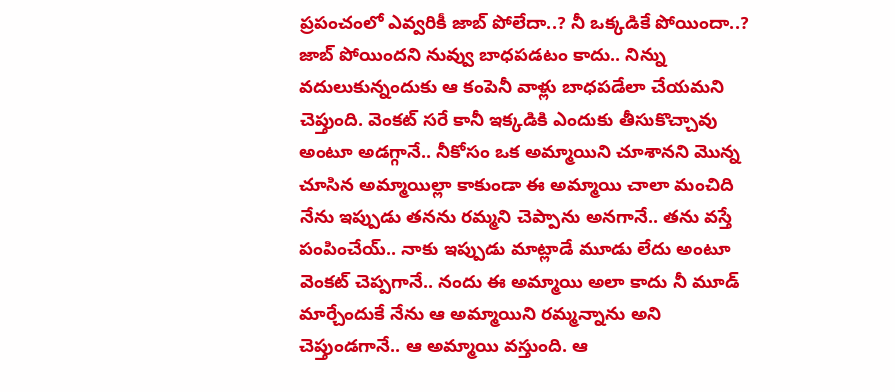ప్రపంచంలో ఎవ్వరికీ జాబ్ పోలేదా..? నీ ఒక్కడికే పోయిందా..? జాబ్ పోయిందని నువ్వు బాధపడటం కాదు.. నిన్ను వదులుకున్నందుకు ఆ కంపెనీ వాళ్లు బాధపడేలా చేయమని చెప్తుంది. వెంకట్ సరే కానీ ఇక్కడికి ఎందుకు తీసుకొచ్చావు అంటూ అడగ్గానే.. నీకోసం ఒక అమ్మాయిని చూశానని మొన్న చూసిన అమ్మాయిల్లా కాకుండా ఈ అమ్మాయి చాలా మంచిది నేను ఇప్పుడు తనను రమ్మని చెప్పాను అనగానే.. తను వస్తే పంపించేయ్.. నాకు ఇప్పుడు మాట్లాడే మూడు లేదు అంటూ వెంకట్ చెప్పగానే.. నందు ఈ అమ్మాయి అలా కాదు నీ మూడ్ మార్చేందుకే నేను ఆ అమ్మాయిని రమ్మన్నాను అని చెప్తుండగానే.. ఆ అమ్మాయి వస్తుంది. ఆ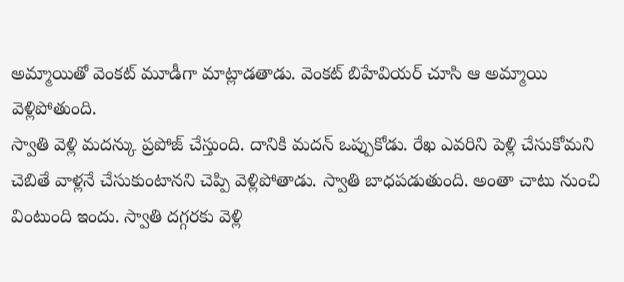అమ్మాయితో వెంకట్ మూడీగా మాట్లాడతాడు. వెంకట్ బిహేవియర్ చూసి ఆ అమ్మాయి వెళ్లిపోతుంది.
స్వాతి వెళ్లి మదన్కు ప్రపోజ్ చేస్తుంది. దానికి మదన్ ఒప్పుకోడు. రేఖ ఎవరిని పెళ్లి చేసుకోమని చెబితే వాళ్లనే చేసుకుంటానని చెప్పి వెళ్లిపోతాడు. స్వాతి బాధపడుతుంది. అంతా చాటు నుంచి వింటుంది ఇందు. స్వాతి దగ్గరకు వెళ్లి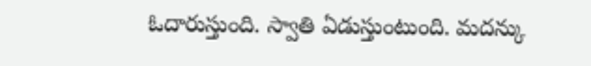ఓదారుస్తుంది. స్వాతి ఏడుస్తుంటుంది. మదన్కు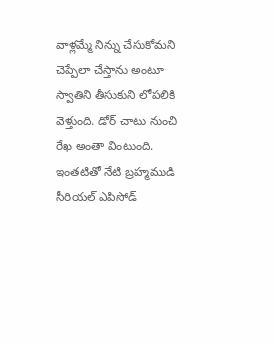వాళ్లమ్మే నిన్ను చేసుకోమని చెప్పేలా చేస్తాను అంటూ స్వాతిని తీసుకుని లోపలికి వెళ్తుంది. డోర్ చాటు నుంచి రేఖ అంతా వింటుంది. ఇంతటితో నేటి బ్రహ్మముడి సీరియల్ ఎపిసోడ్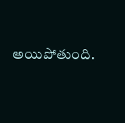అయిపోతుంది.